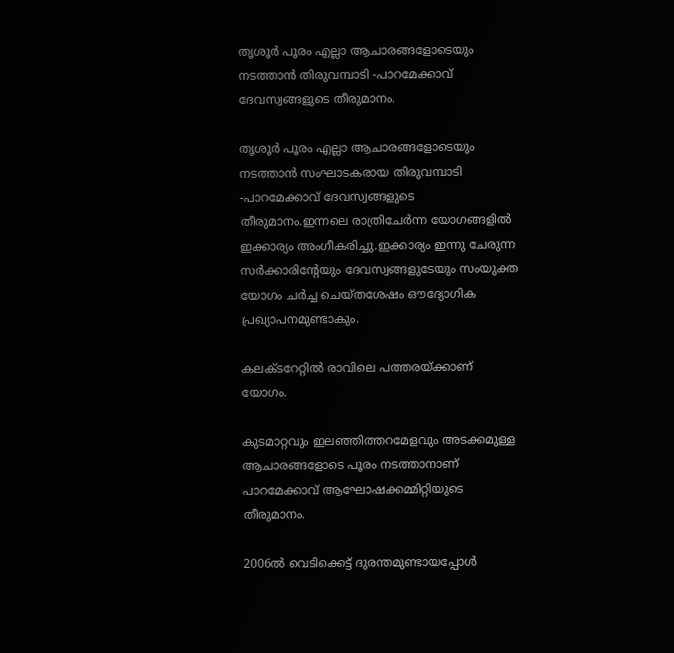തൃശൂര്‍ പൂരം എല്ലാ ആചാരങ്ങളോടെയും നടത്താന്‍ തിരുവമ്പാടി -പാറമേക്കാവ് ദേവസ്വങ്ങളുടെ തീരുമാനം.

തൃശൂര്‍ പൂരം എല്ലാ ആചാരങ്ങളോടെയും നടത്താന്‍ സംഘാടകരായ തിരുവമ്പാടി -പാറമേക്കാവ് ദേവസ്വങ്ങളുടെ തീരുമാനം.ഇന്നലെ രാത്രിചേര്‍ന്ന യോഗങ്ങളില്‍ ഇക്കാര്യം അംഗീകരിച്ചു.ഇക്കാര്യം ഇന്നു ചേരുന്ന സര്‍ക്കാരിന്റേയും ദേവസ്വങ്ങളുടേയും സംയുക്ത യോഗം ചര്‍ച്ച ചെയ്തശേഷം ഔദ്യോഗിക പ്രഖ്യാപനമുണ്ടാകും.

കലക്ടറേറ്റില്‍ രാവിലെ പത്തരയ്ക്കാണ് യോഗം.

കുടമാറ്റവും ഇലഞ്ഞിത്തറമേളവും അടക്കമുള്ള ആചാരങ്ങളോടെ പൂരം നടത്താനാണ് പാറമേക്കാവ് ആഘോഷക്കമ്മിറ്റിയുടെ തീരുമാനം.

2006ല്‍ വെടിക്കെട്ട് ദുരന്തമുണ്ടായപ്പോള്‍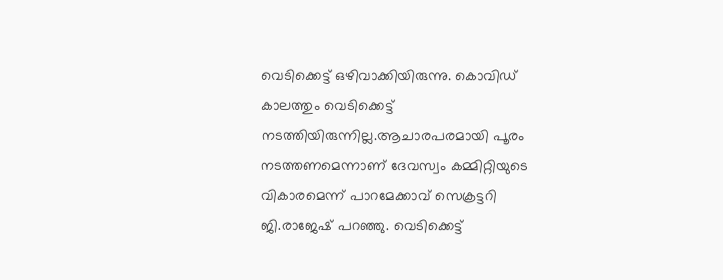വെടിക്കെട്ട് ഒഴിവാക്കിയിരുന്നു. കൊവിഡ് കാലത്തും വെടിക്കെട്ട് നടത്തിയിരുന്നില്ല.ആചാരപരമായി പൂരം നടത്തണമെന്നാണ് ദേവസ്വം കമ്മിറ്റിയുടെ വികാരമെന്ന് പാറമേക്കാവ് സെക്രട്ടറി ജി.രാജേഷ് പറഞ്ഞു. വെടിക്കെട്ട്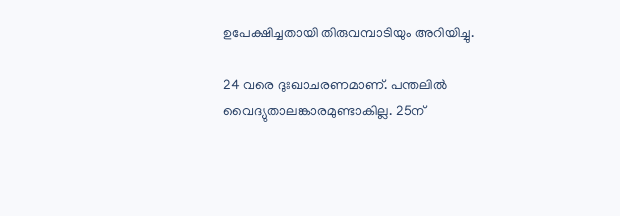ഉപേക്ഷിച്ചതായി തിരുവമ്പാടിയും അറിയിച്ചു.

24 വരെ ദുഃഖാചരണമാണ്. പന്തലില്‍ വൈദ്യുതാലങ്കാരമുണ്ടാകില്ല. 25ന്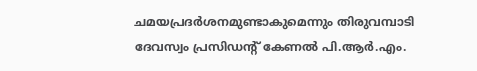ചമയപ്രദര്‍ശനമുണ്ടാകുമെന്നും തിരുവമ്പാടി ദേവസ്വം പ്രസിഡന്റ് കേണല്‍ പി.ആര്‍.എം.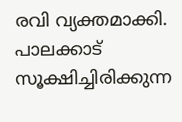രവി വ്യക്തമാക്കി. പാലക്കാട് സൂക്ഷിച്ചിരിക്കുന്ന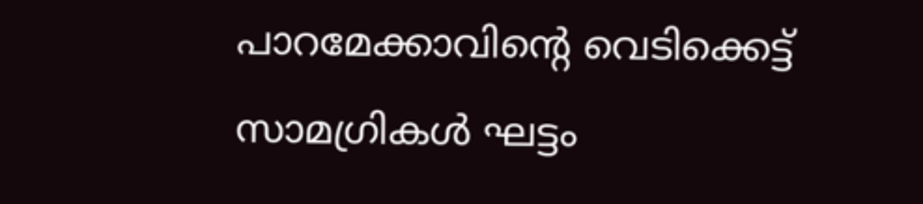പാറമേക്കാവിന്റെ വെടിക്കെട്ട് സാമഗ്രികള്‍ ഘട്ടം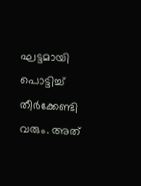ഘട്ടമായി പൊട്ടിച്ച്‌ തീര്‍ക്കേണ്ടി വരും. അത്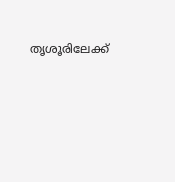തൃശൂരിലേക്ക്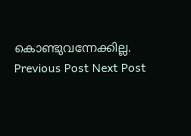കൊണ്ടുവന്നേക്കില്ല.
Previous Post Next Post